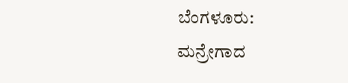ಬೆಂಗಳೂರು: ಮನ್ರೇಗಾದ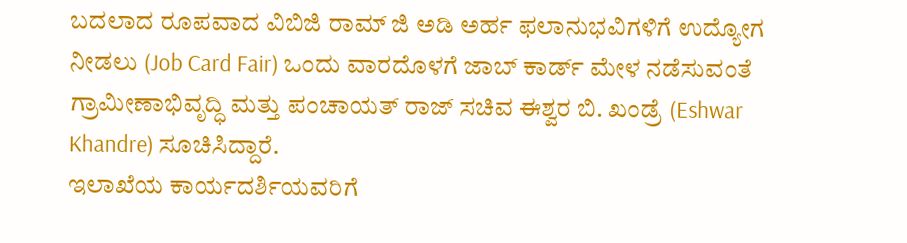ಬದಲಾದ ರೂಪವಾದ ವಿಬಿಜಿ ರಾಮ್ ಜಿ ಅಡಿ ಅರ್ಹ ಫಲಾನುಭವಿಗಳಿಗೆ ಉದ್ಯೋಗ ನೀಡಲು (Job Card Fair) ಒಂದು ವಾರದೊಳಗೆ ಜಾಬ್ ಕಾರ್ಡ್ ಮೇಳ ನಡೆಸುವಂತೆ ಗ್ರಾಮೀಣಾಭಿವೃದ್ಧಿ ಮತ್ತು ಪಂಚಾಯತ್ ರಾಜ್ ಸಚಿವ ಈಶ್ವರ ಬಿ. ಖಂಡ್ರೆ (Eshwar Khandre) ಸೂಚಿಸಿದ್ದಾರೆ.
ಇಲಾಖೆಯ ಕಾರ್ಯದರ್ಶಿಯವರಿಗೆ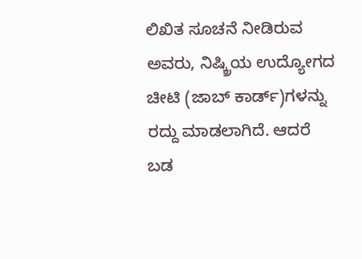ಲಿಖಿತ ಸೂಚನೆ ನೀಡಿರುವ ಅವರು, ನಿಷ್ಕ್ರಿಯ ಉದ್ಯೋಗದ ಚೀಟಿ (ಜಾಬ್ ಕಾರ್ಡ್)ಗಳನ್ನು ರದ್ದು ಮಾಡಲಾಗಿದೆ. ಆದರೆ ಬಡ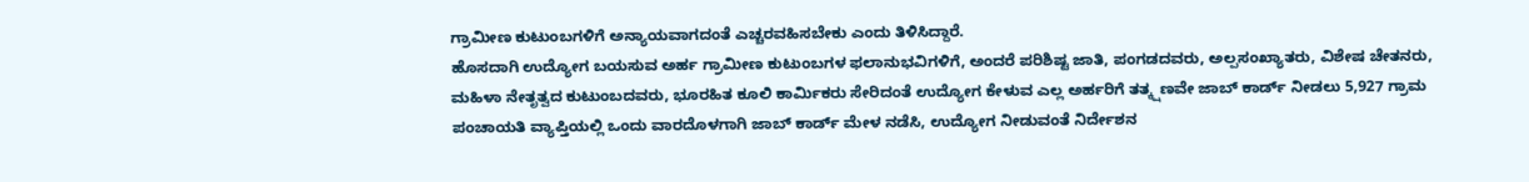ಗ್ರಾಮೀಣ ಕುಟುಂಬಗಳಿಗೆ ಅನ್ಯಾಯವಾಗದಂತೆ ಎಚ್ಚರವಹಿಸಬೇಕು ಎಂದು ತಿಳಿಸಿದ್ದಾರೆ.
ಹೊಸದಾಗಿ ಉದ್ಯೋಗ ಬಯಸುವ ಅರ್ಹ ಗ್ರಾಮೀಣ ಕುಟುಂಬಗಳ ಫಲಾನುಭವಿಗಳಿಗೆ, ಅಂದರೆ ಪರಿಶಿಷ್ಟ ಜಾತಿ, ಪಂಗಡದವರು, ಅಲ್ಪಸಂಖ್ಯಾತರು, ವಿಶೇಷ ಚೇತನರು, ಮಹಿಳಾ ನೇತೃತ್ವದ ಕುಟುಂಬದವರು, ಭೂರಹಿತ ಕೂಲಿ ಕಾರ್ಮಿಕರು ಸೇರಿದಂತೆ ಉದ್ಯೋಗ ಕೇಳುವ ಎಲ್ಲ ಅರ್ಹರಿಗೆ ತತ್ಕ್ಷಣವೇ ಜಾಬ್ ಕಾರ್ಡ್ ನೀಡಲು 5,927 ಗ್ರಾಮ ಪಂಚಾಯತಿ ವ್ಯಾಪ್ತಿಯಲ್ಲಿ ಒಂದು ವಾರದೊಳಗಾಗಿ ಜಾಬ್ ಕಾರ್ಡ್ ಮೇಳ ನಡೆಸಿ, ಉದ್ಯೋಗ ನೀಡುವಂತೆ ನಿರ್ದೇಶನ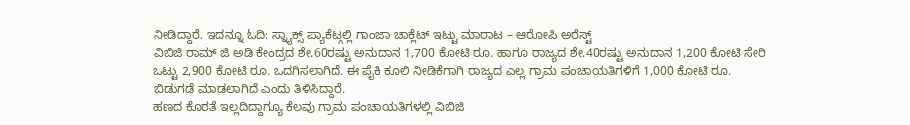ನೀಡಿದ್ದಾರೆ. ಇದನ್ನೂ ಓದಿ: ಸ್ನ್ಯಾಕ್ಸ್ ಪ್ಯಾಕೆಟ್ಗಲ್ಲಿ ಗಾಂಜಾ ಚಾಕ್ಲೆಟ್ ಇಟ್ಟು ಮಾರಾಟ – ಆರೋಪಿ ಅರೆಸ್ಟ್
ವಿಬಿಜಿ ರಾಮ್ ಜಿ ಅಡಿ ಕೇಂದ್ರದ ಶೇ.60ರಷ್ಟು ಅನುದಾನ 1,700 ಕೋಟಿ ರೂ. ಹಾಗೂ ರಾಜ್ಯದ ಶೇ.40ರಷ್ಟು ಅನುದಾನ 1,200 ಕೋಟಿ ಸೇರಿ ಒಟ್ಟು 2,900 ಕೋಟಿ ರೂ. ಒದಗಿಸಲಾಗಿದೆ. ಈ ಪೈಕಿ ಕೂಲಿ ನೀಡಿಕೆಗಾಗಿ ರಾಜ್ಯದ ಎಲ್ಲ ಗ್ರಾಮ ಪಂಚಾಯತಿಗಳಿಗೆ 1,000 ಕೋಟಿ ರೂ. ಬಿಡುಗಡೆ ಮಾಡಲಾಗಿದೆ ಎಂದು ತಿಳಿಸಿದ್ದಾರೆ.
ಹಣದ ಕೊರತೆ ಇಲ್ಲದಿದ್ದಾಗ್ಯೂ ಕೆಲವು ಗ್ರಾಮ ಪಂಚಾಯತಿಗಳಲ್ಲಿ ವಿಬಿಜಿ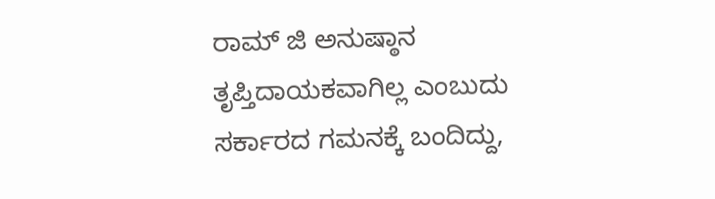ರಾಮ್ ಜಿ ಅನುಷ್ಠಾನ ತೃಪ್ತಿದಾಯಕವಾಗಿಲ್ಲ ಎಂಬುದು ಸರ್ಕಾರದ ಗಮನಕ್ಕೆ ಬಂದಿದ್ದು,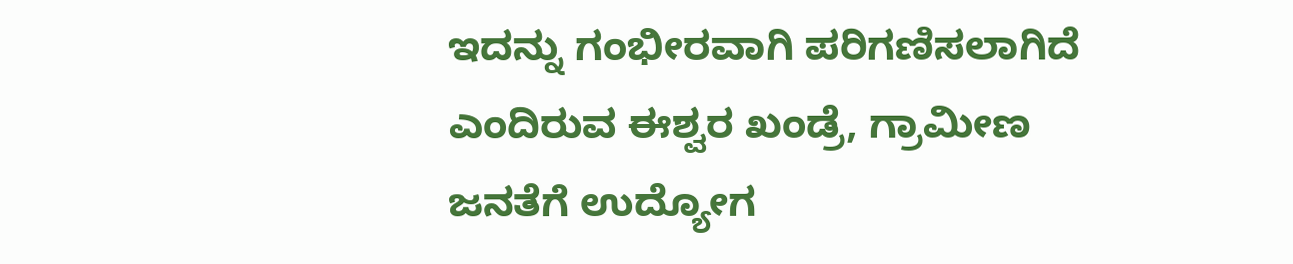ಇದನ್ನು ಗಂಭೀರವಾಗಿ ಪರಿಗಣಿಸಲಾಗಿದೆ ಎಂದಿರುವ ಈಶ್ವರ ಖಂಡ್ರೆ, ಗ್ರಾಮೀಣ ಜನತೆಗೆ ಉದ್ಯೋಗ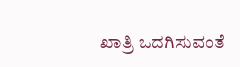ಖಾತ್ರಿ ಒದಗಿಸುವಂತೆ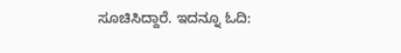ಸೂಚಿಸಿದ್ದಾರೆ. ಇದನ್ನೂ ಓದಿ: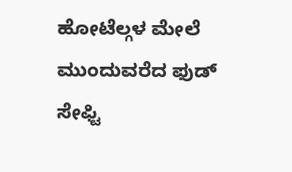ಹೋಟೆಲ್ಗಳ ಮೇಲೆ ಮುಂದುವರೆದ ಫುಡ್ ಸೇಫ್ಟಿ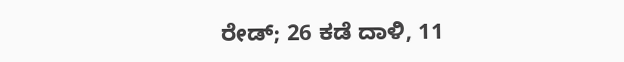ರೇಡ್; 26 ಕಡೆ ದಾಳಿ, 11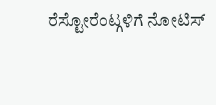ರೆಸ್ಟೋರೆಂಟ್ಗಳಿಗೆ ನೋಟಿಸ್